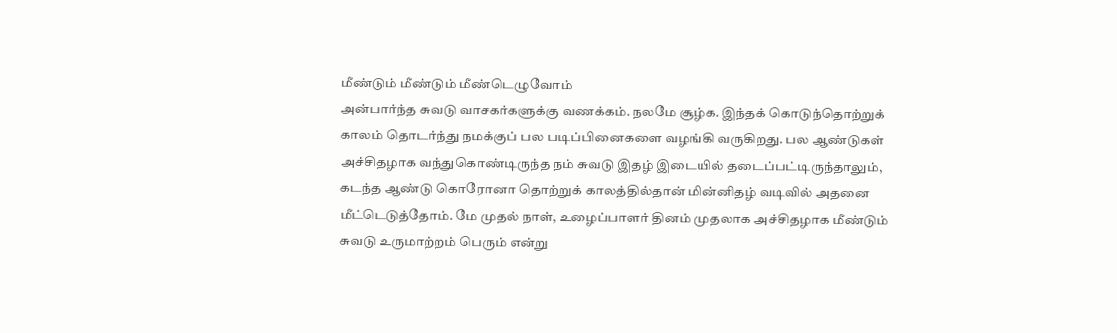மீண்டும் மீண்டும் மீண்டெழுவோம்
அன்பார்ந்த சுவடு வாசகர்களுக்கு வணக்கம். நலமே சூழ்க. இந்தக் கொடுந்தொற்றுக் காலம் தொடர்ந்து நமக்குப் பல படிப்பினைகளை வழங்கி வருகிறது. பல ஆண்டுகள் அச்சிதழாக வந்துகொண்டிருந்த நம் சுவடு இதழ் இடையில் தடைப்பட்டிருந்தாலும், கடந்த ஆண்டு கொரோனா தொற்றுக் காலத்தில்தான் மின்னிதழ் வடிவில் அதனை மீட்டெடுத்தோம். மே முதல் நாள், உழைப்பாளர் தினம் முதலாக அச்சிதழாக மீண்டும் சுவடு உருமாற்றம் பெரும் என்று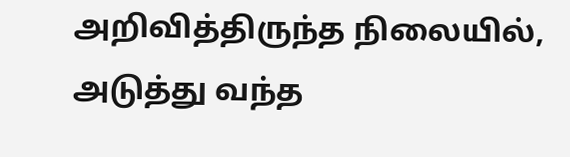அறிவித்திருந்த நிலையில், அடுத்து வந்த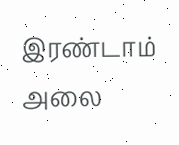இரண்டாம் அலை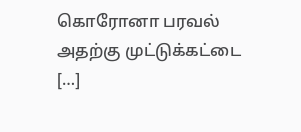கொரோனா பரவல் அதற்கு முட்டுக்கட்டை […]